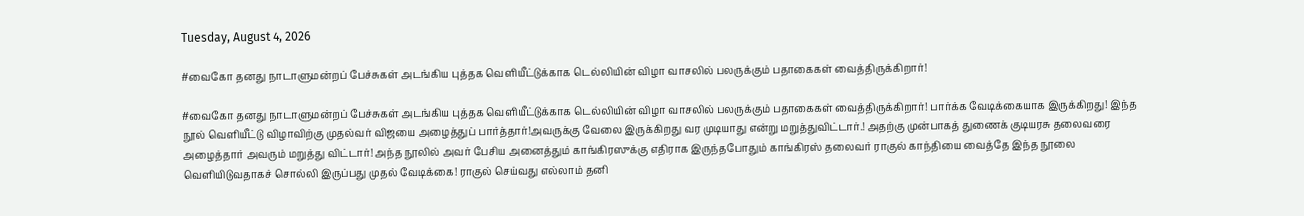Tuesday, August 4, 2026

#வைகோ தனது நாடாளுமன்றப் பேச்சுகள் அடங்கிய புத்தக வெளியீட்டுக்காக டெல்லியின் விழா வாசலில் பலருக்கும் பதாகைகள் வைத்திருக்கிறார்!

#வைகோ தனது நாடாளுமன்றப் பேச்சுகள் அடங்கிய புத்தக வெளியீட்டுக்காக டெல்லியின் விழா வாசலில் பலருக்கும் பதாகைகள் வைத்திருக்கிறார்! பார்க்க வேடிக்கையாக இருக்கிறது! இந்த நூல் வெளியீட்டு விழாவிற்கு முதல்வர் விஜயை அழைத்துப் பார்த்தார்!அவருக்கு வேலை இருக்கிறது வர முடியாது என்று மறுத்துவிட்டார்.! அதற்கு முன்பாகத் துணைக் குடியரசு தலைவரை அழைத்தார் அவரும் மறுத்து விட்டார்! அந்த நூலில் அவர் பேசிய அனைத்தும் காங்கிரஸுக்கு எதிராக இருந்தபோதும் காங்கிரஸ் தலைவர் ராகுல் காந்தியை வைத்தே இந்த நூலை வெளியிடுவதாகச் சொல்லி இருப்பது முதல் வேடிக்கை! ராகுல் செய்வது எல்லாம் தனி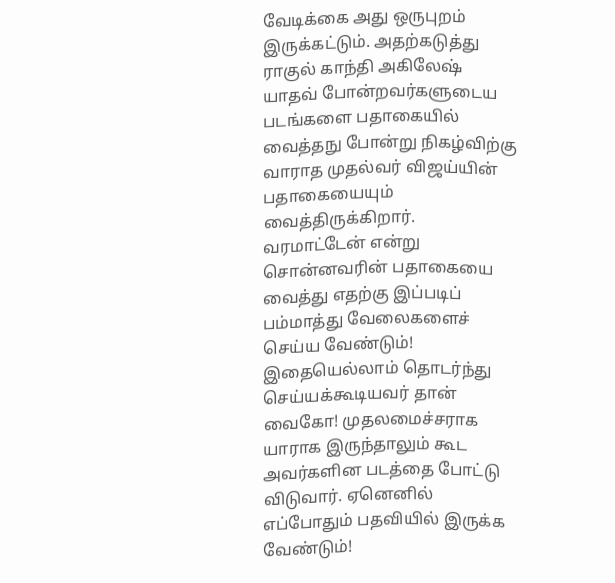வேடிக்கை அது ஒருபுறம் இருக்கட்டும். அதற்கடுத்து ராகுல் காந்தி அகிலேஷ் யாதவ் போன்றவர்களுடைய படங்களை பதாகையில் வைத்தநு போன்று நிகழ்விற்கு வாராத முதல்வர் விஜய்யின் பதாகையையும் வைத்திருக்கிறார். வரமாட்டேன் என்று சொன்னவரின் பதாகையை வைத்து எதற்கு இப்படிப் பம்மாத்து வேலைகளைச் செய்ய வேண்டும்! இதையெல்லாம் தொடர்ந்து செய்யக்கூடியவர் தான் வைகோ! முதலமைச்சராக யாராக இருந்தாலும் கூட அவர்களின படத்தை போட்டு விடுவார். ஏனெனில் எப்போதும் பதவியில் இருக்க வேண்டும்!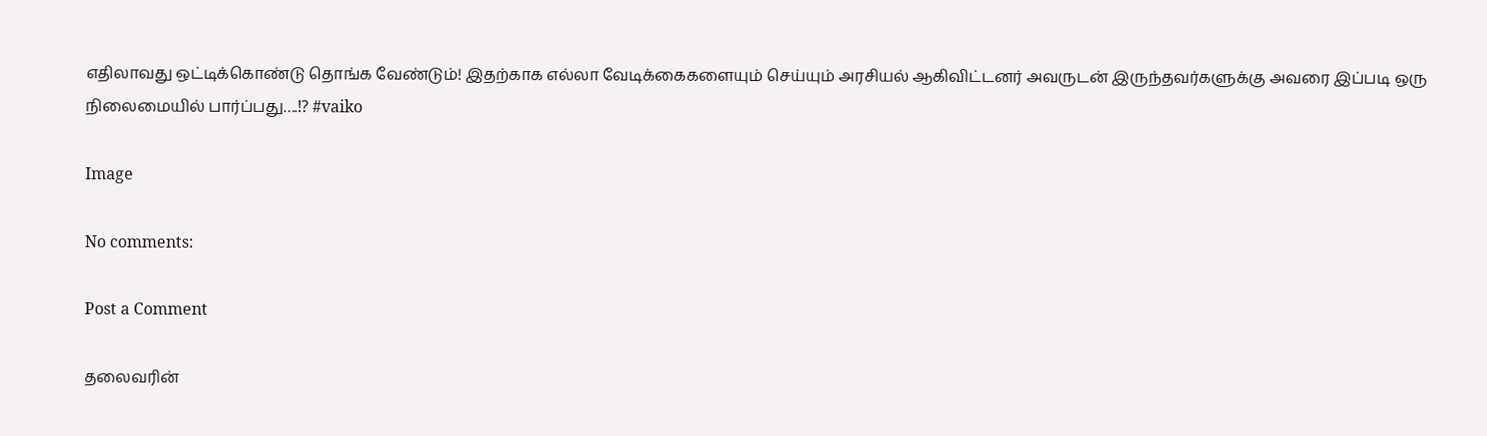எதிலாவது ஒட்டிக்கொண்டு தொங்க வேண்டும்! இதற்காக எல்லா வேடிக்கைகளையும் செய்யும் அரசியல் ஆகிவிட்டனர் அவருடன் இருந்தவர்களுக்கு அவரை இப்படி ஒரு நிலைமையில் பார்ப்பது….⁉ #vaiko

Image

No comments:

Post a Comment

தலைவரின்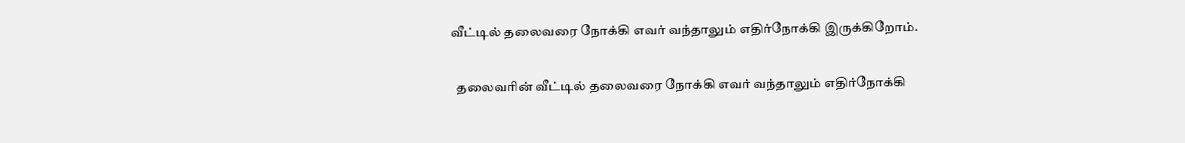வீட்டில் தலைவரை நோக்கி எவர் வந்தாலும் எதிர்நோக்கி இருக்கிறோம்.

  தலைவரின் வீட்டில் தலைவரை நோக்கி எவர் வந்தாலும் எதிர்நோக்கி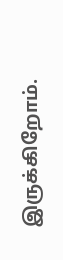இருக்கிறோம்.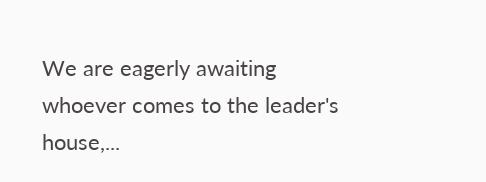We are eagerly awaiting whoever comes to the leader's house,...